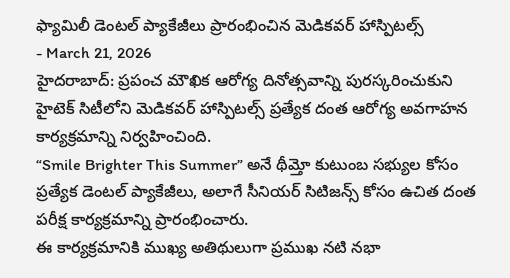ఫ్యామిలీ డెంటల్ ప్యాకేజీలు ప్రారంభించిన మెడికవర్ హాస్పిటల్స్
- March 21, 2026
హైదరాబాద్: ప్రపంచ మౌఖిక ఆరోగ్య దినోత్సవాన్ని పురస్కరించుకుని హైటెక్ సిటీలోని మెడికవర్ హాస్పిటల్స్ ప్రత్యేక దంత ఆరోగ్య అవగాహన కార్యక్రమాన్ని నిర్వహించింది.
“Smile Brighter This Summer” అనే థీమ్తో కుటుంబ సభ్యుల కోసం ప్రత్యేక డెంటల్ ప్యాకేజీలు, అలాగే సీనియర్ సిటిజన్స్ కోసం ఉచిత దంత పరీక్ష కార్యక్రమాన్ని ప్రారంభించారు.
ఈ కార్యక్రమానికి ముఖ్య అతిథులుగా ప్రముఖ నటి నభా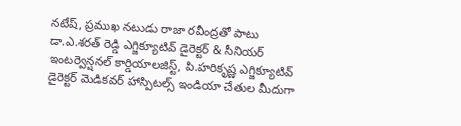నటేష్, ప్రముఖ నటుడు రాజా రవీంద్రతో పాటు డా.ఎ.శరత్ రెడ్డి ఎగ్జిక్యూటివ్ డైరెక్టర్ & సీనియర్ ఇంటర్వెన్షనల్ కార్డియాలజిస్ట్, పి.హరికృష్ణ ఎగ్జిక్యూటివ్ డైరెక్టర్ మెడికవర్ హాస్పిటల్స్ ఇండియా చేతుల మీదుగా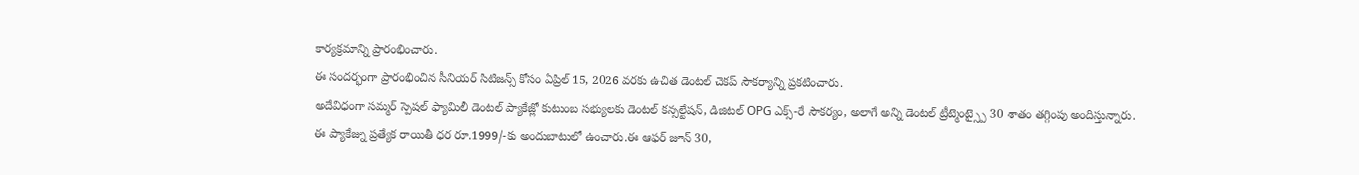కార్యక్రమాన్ని ప్రారంభించారు.
ఈ సందర్భంగా ప్రారంభించిన సీనియర్ సిటిజన్స్ కోసం ఏప్రిల్ 15, 2026 వరకు ఉచిత డెంటల్ చెకప్ సౌకర్యాన్ని ప్రకటించారు.
అదేవిధంగా సమ్మర్ స్పెషల్ ఫ్యామిలీ డెంటల్ ప్యాకేజ్లో కుటుంబ సభ్యులకు డెంటల్ కన్సల్టేషన్, డిజిటల్ OPG ఎక్స్-రే సౌకర్యం, అలాగే అన్ని డెంటల్ ట్రీట్మెంట్స్పై 30 శాతం తగ్గింపు అందిస్తున్నారు.
ఈ ప్యాకేజ్ను ప్రత్యేక రాయితీ ధర రూ.1999/-కు అందుబాటులో ఉంచారు.ఈ ఆఫర్ జూన్ 30,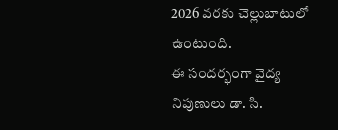2026 వరకు చెల్లుబాటులో ఉంటుంది.
ఈ సందర్భంగా వైద్య నిపుణులు డా. సి.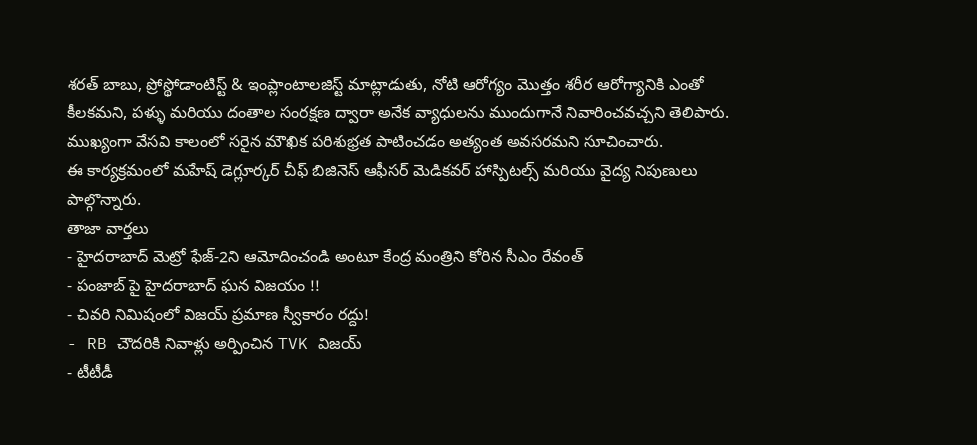శరత్ బాబు, ప్రోస్థోడాంటిస్ట్ & ఇంప్లాంటాలజిస్ట్ మాట్లాడుతు, నోటి ఆరోగ్యం మొత్తం శరీర ఆరోగ్యానికి ఎంతో కీలకమని, పళ్ళు మరియు దంతాల సంరక్షణ ద్వారా అనేక వ్యాధులను ముందుగానే నివారించవచ్చని తెలిపారు. ముఖ్యంగా వేసవి కాలంలో సరైన మౌఖిక పరిశుభ్రత పాటించడం అత్యంత అవసరమని సూచించారు.
ఈ కార్యక్రమంలో మహేష్ డెగ్లూర్కర్ చీఫ్ బిజినెస్ ఆఫీసర్ మెడికవర్ హాస్పిటల్స్ మరియు వైద్య నిపుణులు పాల్గొన్నారు.
తాజా వార్తలు
- హైదరాబాద్ మెట్రో ఫేజ్-2ని ఆమోదించండి అంటూ కేంద్ర మంత్రిని కోరిన సీఎం రేవంత్
- పంజాబ్ పై హైదరాబాద్ ఘన విజయం !!
- చివరి నిమిషంలో విజయ్ ప్రమాణ స్వీకారం రద్దు!
- RB చౌదరికి నివాళ్లు అర్పించిన TVK విజయ్
- టీటీడీ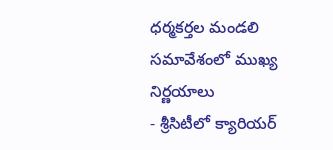ధర్మకర్తల మండలి సమావేశంలో ముఖ్య నిర్ణయాలు
- శ్రీసిటీలో క్యారియర్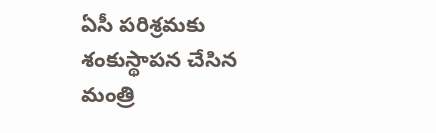ఏసీ పరిశ్రమకు శంకుస్థాపన చేసిన మంత్రి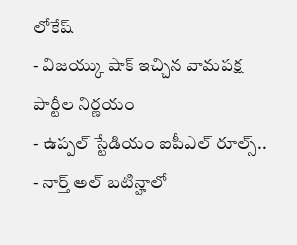లోకేష్
- విజయ్కు షాక్ ఇచ్చిన వామపక్ష పార్టీల నిర్ణయం
- ఉప్పల్ స్టేడియం ఐపీఎల్ రూల్స్..
- నార్త్ అల్ బటిన్హాలో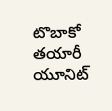టొబాకో తయారీ యూనిట్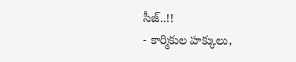సీజ్..!!
- కార్మికుల హక్కులు,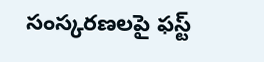సంస్కరణలపై ఫస్ట్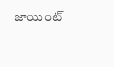జాయింట్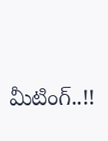మీటింగ్..!!